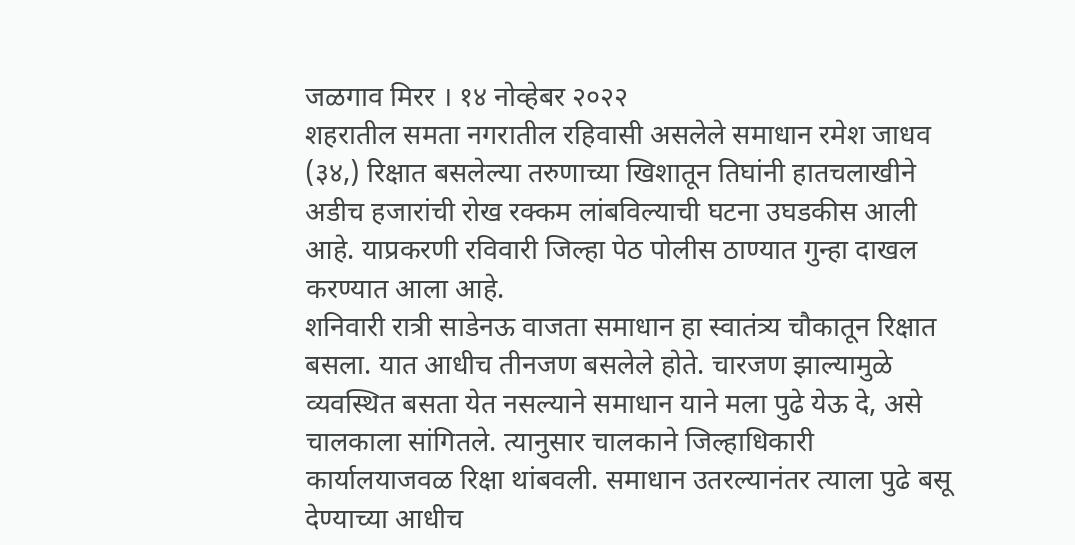जळगाव मिरर । १४ नोव्हेबर २०२२
शहरातील समता नगरातील रहिवासी असलेले समाधान रमेश जाधव (३४,) रिक्षात बसलेल्या तरुणाच्या खिशातून तिघांनी हातचलाखीने अडीच हजारांची रोख रक्कम लांबविल्याची घटना उघडकीस आली आहे. याप्रकरणी रविवारी जिल्हा पेठ पोलीस ठाण्यात गुन्हा दाखल करण्यात आला आहे.
शनिवारी रात्री साडेनऊ वाजता समाधान हा स्वातंत्र्य चौकातून रिक्षात बसला. यात आधीच तीनजण बसलेले होते. चारजण झाल्यामुळे व्यवस्थित बसता येत नसल्याने समाधान याने मला पुढे येऊ दे, असे चालकाला सांगितले. त्यानुसार चालकाने जिल्हाधिकारी कार्यालयाजवळ रिक्षा थांबवली. समाधान उतरल्यानंतर त्याला पुढे बसू देण्याच्या आधीच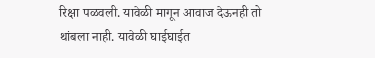रिक्षा पळवली. यावेळी मागून आवाज देऊनही तो थांबला नाही. यावेळी घाईघाईत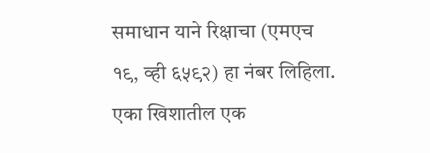समाधान याने रिक्षाचा (एमएच १९, व्ही ६५९२) हा नंबर लिहिला. एका खिशातील एक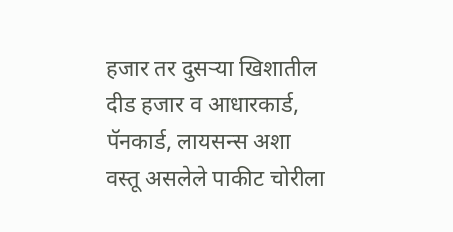हजार तर दुसऱ्या खिशातील दीड हजार व आधारकार्ड, पॅनकार्ड, लायसन्स अशा वस्तू असलेले पाकीट चोरीला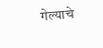गेल्याचे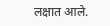लक्षात आले.